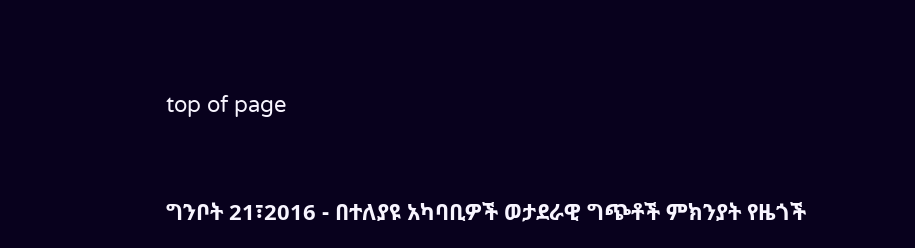top of page


ግንቦት 21፣2016 - በተለያዩ አካባቢዎች ወታደራዊ ግጭቶች ምክንያት የዜጎች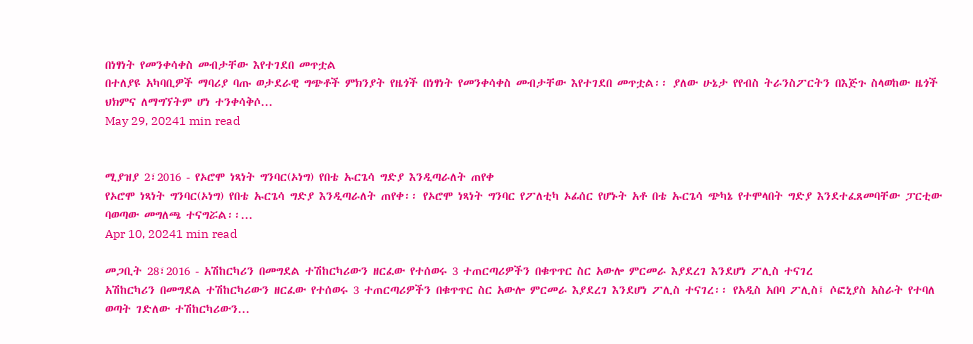በነፃነት የመንቀሳቀስ መብታቸው እየተገደበ መጥቷል
በተለያዩ አካባቢዎች ማባሪያ ባጡ ወታደራዊ ግጭቶች ምክንያት የዜጎች በነፃነት የመንቀሳቀስ መብታቸው እየተገደበ መጥቷል፡፡ ያለው ሁኔታ የየብስ ትራንስፖርትን በእጅጉ ስላወከው ዜጎች ህክምና ለማግኘትም ሆነ ተንቀሳቅሶ...
May 29, 20241 min read


ሚያዝያ 2፣2016 - የኦሮሞ ነጻነት ግንባር(ኦነግ) የበቴ ኡርጌሳ ግድያ እንዲጣራለት ጠየቀ
የኦሮሞ ነጻነት ግንባር(ኦነግ) የበቴ ኡርጌሳ ግድያ እንዲጣራለት ጠየቀ፡፡ የኦሮሞ ነጻነት ግንባር የፖለቲካ ኦፊሰር የሆኑት አቶ በቴ ኡርጌሳ ጭካኔ የተሞላበት ግድያ እንደተፈጸመባቸው ፓርቲው ባወጣው መግለጫ ተናግሯል፡፡...
Apr 10, 20241 min read

መጋቢት 28፣2016 - አሽከርካሪን በመግደል ተሽከርካሪውን ዘርፈው የተሰወሩ 3 ተጠርጣሪዎችን በቁጥጥር ስር አውሎ ምርመራ እያደረገ እንደሆነ ፖሊስ ተናገረ
አሽከርካሪን በመግደል ተሽከርካሪውን ዘርፈው የተሰወሩ 3 ተጠርጣሪዎችን በቁጥጥር ስር አውሎ ምርመራ እያደረገ እንደሆነ ፖሊስ ተናገረ፡፡ የአዲስ አበባ ፖሊስ፤ ሶፎኒያስ አስራት የተባለ ወጣት ገድለው ተሽከርካሪውን...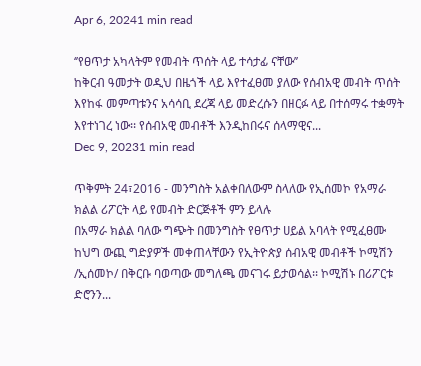Apr 6, 20241 min read

‘’የፀጥታ አካላትም የመብት ጥሰት ላይ ተሳታፊ ናቸው’’
ከቅርብ ዓመታት ወዲህ በዜጎች ላይ እየተፈፀመ ያለው የሰብአዊ መብት ጥሰት እየከፋ መምጣቱንና አሳሳቢ ደረጃ ላይ መድረሱን በዘርፉ ላይ በተሰማሩ ተቋማት እየተነገረ ነው፡፡ የሰብአዊ መብቶች እንዲከበሩና ሰላማዊና...
Dec 9, 20231 min read

ጥቅምት 24፣2016 - መንግስት አልቀበለውም ስላለው የኢሰመኮ የአማራ ክልል ሪፖርት ላይ የመብት ድርጅቶች ምን ይላሉ
በአማራ ክልል ባለው ግጭት በመንግስት የፀጥታ ሀይል አባላት የሚፈፀሙ ከህግ ውጪ ግድያዎች መቀጠላቸውን የኢትዮጵያ ሰብአዊ መብቶች ኮሚሽን /ኢሰመኮ/ በቅርቡ ባወጣው መግለጫ መናገሩ ይታወሳል፡፡ ኮሚሽኑ በሪፖርቱ ድሮንን...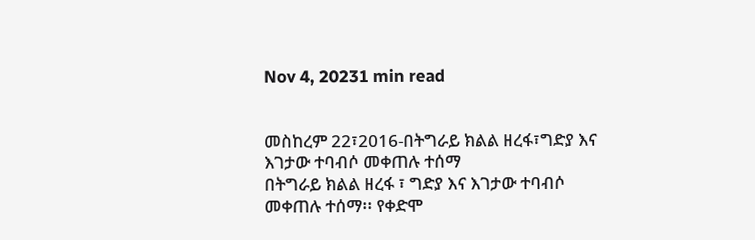Nov 4, 20231 min read


መስከረም 22፣2016-በትግራይ ክልል ዘረፋ፣ግድያ እና እገታው ተባብሶ መቀጠሉ ተሰማ
በትግራይ ክልል ዘረፋ ፣ ግድያ እና እገታው ተባብሶ መቀጠሉ ተሰማ፡፡ የቀድሞ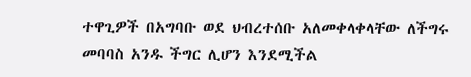ተዋጊዎች በአግባቡ ወደ ህብረተሰቡ አለመቀላቀላቸው ለችግሩ መባባስ አንዱ ችግር ሊሆን እንደሚችል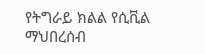የትግራይ ክልል የሲቪል ማህበረሰብ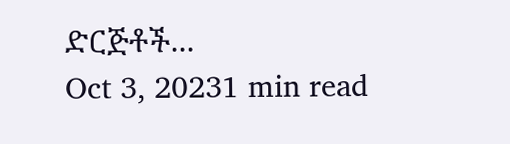ድርጅቶች...
Oct 3, 20231 min read